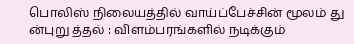பொலிஸ் நிலையத்தில் வாய்ப்பேச்சின் மூலம் து ன்புறு த்தல் : விளம்பரங்களில் நடிக்கும்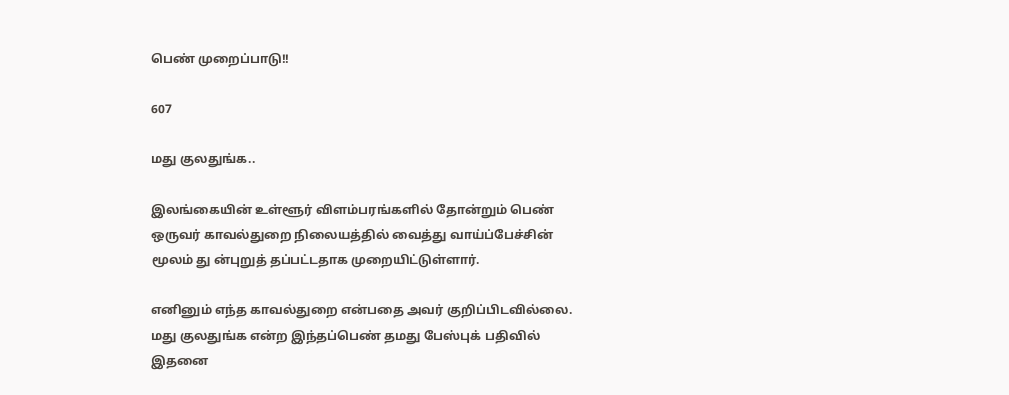பெண் முறைப்பாடு!!

607

மது குலதுங்க..

இலங்கையின் உள்ளூர் விளம்பரங்களில் தோன்றும் பெண் ஒருவர் காவல்துறை நிலையத்தில் வைத்து வாய்ப்பேச்சின் மூலம் து ன்புறுத் தப்பட்டதாக முறையிட்டுள்ளார்.

எனினும் எந்த காவல்துறை என்பதை அவர் குறிப்பிடவில்லை. மது குலதுங்க என்ற இந்தப்பெண் தமது பேஸ்புக் பதிவில் இதனை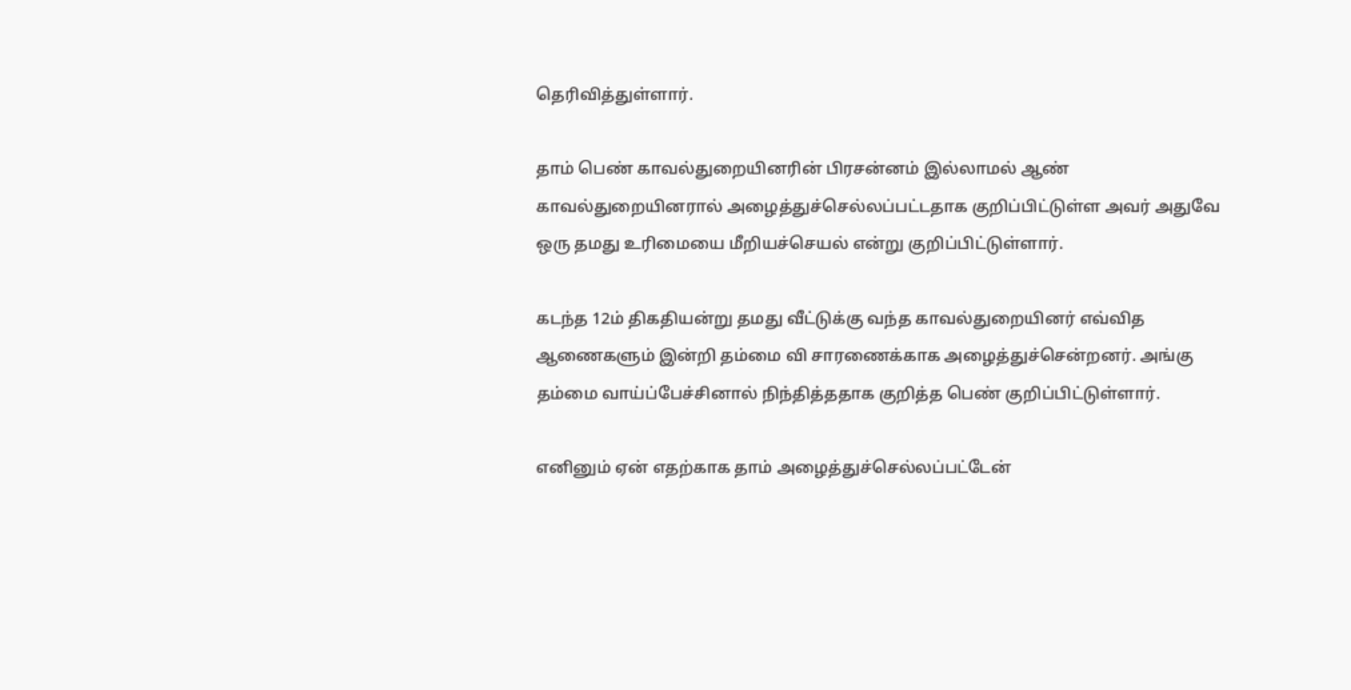தெரிவித்துள்ளார்.

தாம் பெண் காவல்துறையினரின் பிரசன்னம் இல்லாமல் ஆண் காவல்துறையினரால் அழைத்துச்செல்லப்பட்டதாக குறிப்பிட்டுள்ள அவர் அதுவே ஒரு தமது உரிமையை மீறியச்செயல் என்று குறிப்பிட்டுள்ளார்.

கடந்த 12ம் திகதியன்று தமது வீட்டுக்கு வந்த காவல்துறையினர் எவ்வித ஆணைகளும் இன்றி தம்மை வி சாரணைக்காக அழைத்துச்சென்றனர். அங்கு தம்மை வாய்ப்பேச்சினால் நிந்தித்ததாக குறித்த பெண் குறிப்பிட்டுள்ளார்.

எனினும் ஏன் எதற்காக தாம் அழைத்துச்செல்லப்பட்டேன்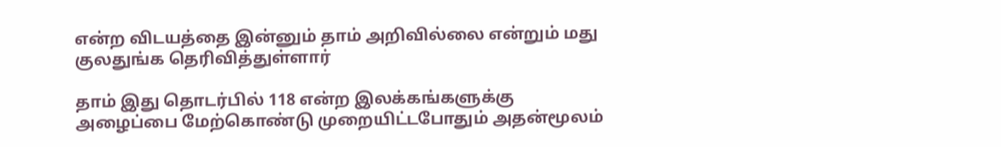என்ற விடயத்தை இன்னும் தாம் அறிவில்லை என்றும் மது குலதுங்க தெரிவித்துள்ளார்

தாம் இது தொடர்பில் 118 என்ற இலக்கங்களுக்கு அழைப்பை மேற்கொண்டு முறையிட்டபோதும் அதன்மூலம்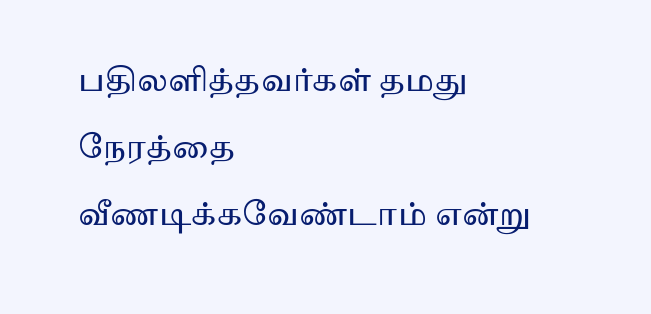பதிலளித்தவர்கள் தமது நேரத்தை வீணடிக்கவேண்டாம் என்று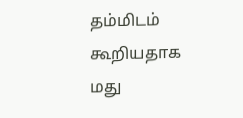தம்மிடம் கூறியதாக மது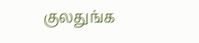குலதுங்க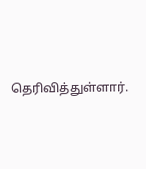தெரிவித்துள்ளார்.